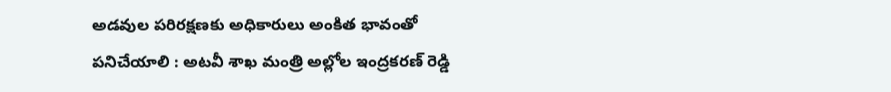అడవుల ప‌రిర‌క్ష‌ణ‌కు అధికారులు అంకిత భావంతో పనిచేయాలి : అటవీ శాఖ మంత్రి అల్లోల ఇంద్రకరణ్ రెడ్డి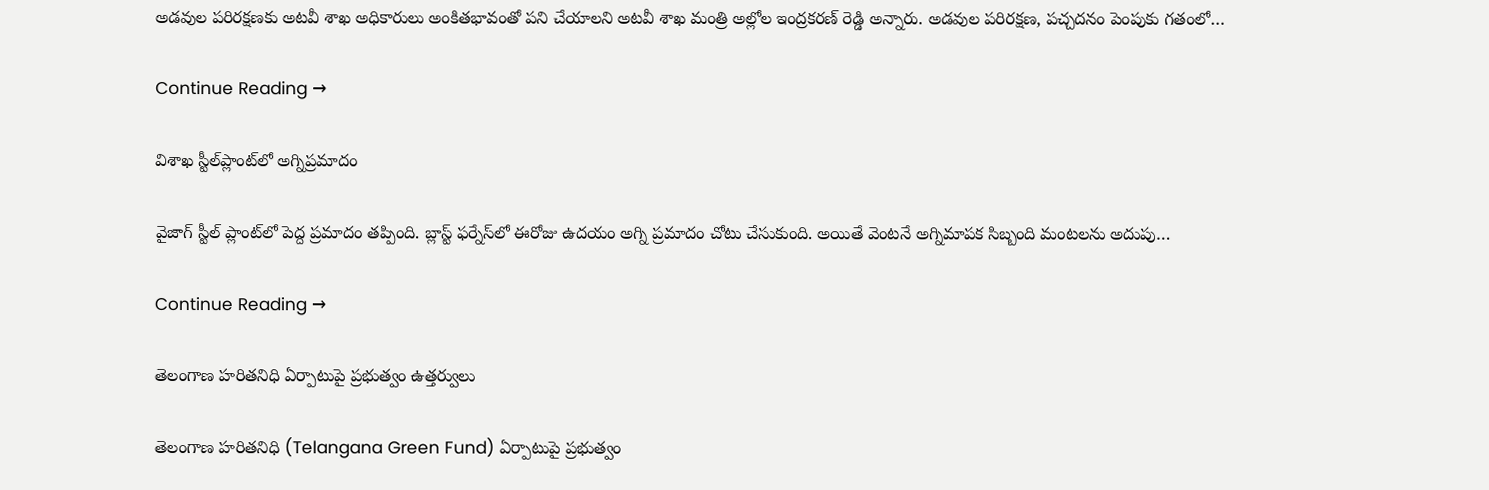అడ‌వుల ప‌రిర‌క్ష‌ణ‌కు అట‌వీ శాఖ అధికారులు అంకిత‌భావంతో ప‌ని చేయాల‌ని అటవీ శాఖ మంత్రి అల్లోల ఇంద్రకరణ్ రెడ్డి అన్నారు. అడ‌వుల ప‌రిర‌క్ష‌ణ‌, ప‌చ్చ‌ద‌నం పెంపుకు గ‌తంలో…

Continue Reading →

విశాఖ స్టీల్‌ప్లాంట్‌లో అగ్నిప్రమాదం

వైజాగ్ స్టీల్ ప్లాంట్‌లో పెద్ద ప్రమాదం తప్పింది. బ్లాస్ట్ ఫర్నేస్‌లో ఈరోజు ఉదయం అగ్ని ప్రమాదం చోటు చేసుకుంది. అయితే వెంటనే అగ్నిమాపక సిబ్బంది మంటలను అదుపు…

Continue Reading →

తెలంగాణ హరితనిధి ఏర్పాటుపై ప్రభుత్వం ఉత్తర్వులు

తెలంగాణ హరితనిధి (Telangana Green Fund) ఏర్పాటుపై ప్రభుత్వం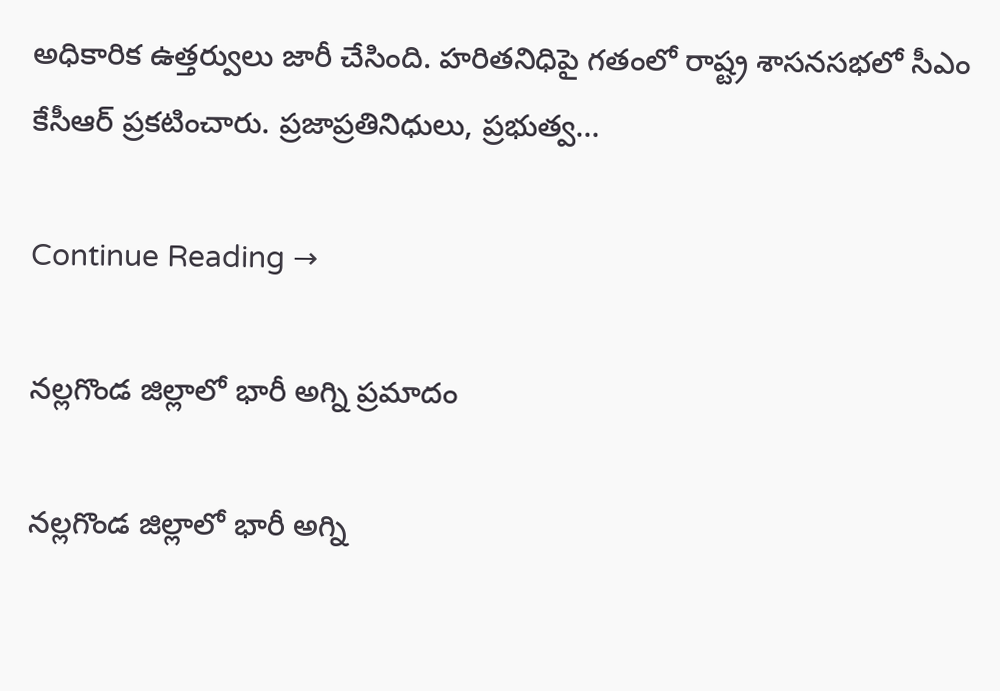అధికారిక ఉత్తర్వులు జారీ చేసింది. హరితనిధిపై గతంలో రాష్ట్ర శాసనసభలో సీఎం కేసీఆర్‌ ప్రకటించారు. ప్రజాప్రతినిధులు, ప్రభుత్వ…

Continue Reading →

నల్లగొండ జిల్లాలో భారీ అగ్ని ప్రమాదం

నల్లగొండ జిల్లాలో భారీ అగ్ని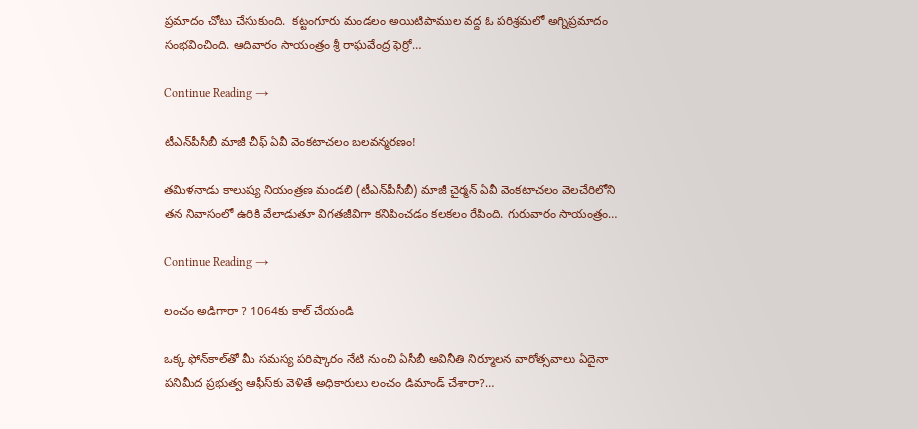ప్రమాదం చోటు చేసుకుంది.  కట్టంగూరు మండలం అయిటిపాముల వద్ద ఓ పరిశ్రమలో అగ్నిప్రమాదం సంభవించింది. ఆదివారం సాయంత్రం శ్రీ రాఘవేంద్ర ఫెర్రో…

Continue Reading →

టీఎన్‌పీసీబీ మాజీ చీఫ్ ఏవీ వెంక‌టాచ‌లం బ‌ల‌వ‌న్మ‌ర‌ణం!

త‌మిళ‌నాడు కాలుష్య నియంత్ర‌ణ మండ‌లి (టీఎన్‌పీసీబీ) మాజీ చైర్మ‌న్ ఏవీ వెంకటాచ‌లం వెల‌చేరిలోని త‌న నివాసంలో ఉరికి వేలాడుతూ విగ‌త‌జీవిగా క‌నిపించడం క‌ల‌క‌లం రేపింది. గురువారం సాయంత్రం…

Continue Reading →

లంచం అడిగారా ? 1064కు కాల్‌ చేయండి

ఒక్క ఫోన్‌కాల్‌తో మీ సమస్య పరిష్కారం నేటి నుంచి ఏసీబీ అవినీతి నిర్మూలన వారోత్సవాలు ఏదైనా పనిమీద ప్రభుత్వ ఆఫీస్‌కు వెళితే అధికారులు లంచం డిమాండ్‌ చేశారా?…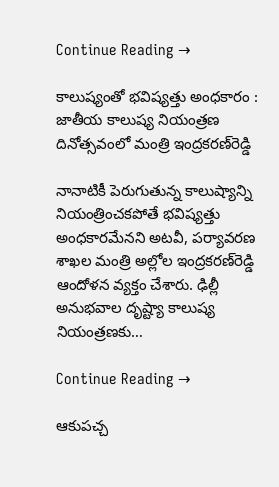Continue Reading →

కాలుష్యంతో భవిష్యత్తు అంధకారం : జాతీయ కాలుష్య నియంత్రణ దినోత్సవంలో మంత్రి ఇంద్రకరణ్‌రెడ్డి

నానాటికీ పెరుగుతున్న కాలుష్యాన్ని నియంత్రించకపోతే భవిష్యత్తు అంధకారమేనని అటవీ, పర్యావరణ శాఖల మంత్రి అల్లోల ఇంద్రకరణ్‌రెడ్డి ఆందోళన వ్యక్తం చేశారు. ఢిల్లీ అనుభవాల దృష్ట్యా కాలుష్య నియంత్రణకు…

Continue Reading →

ఆకుపచ్చ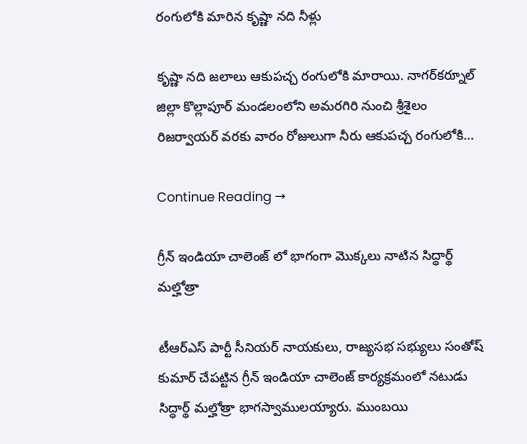రంగులోకి మారిన కృష్ణా నది నీళ్లు

కృష్ణా నది జలాలు ఆకుపచ్చ రంగులోకి మారాయి. నాగర్‌కర్నూల్‌ జిల్లా కొల్లాపూర్‌ మండలంలోని అమరగిరి నుంచి శ్రీశైలం రిజర్వాయర్‌ వరకు వారం రోజులుగా నీరు ఆకుపచ్చ రంగులోకి…

Continue Reading →

గ్రీన్ ఇండియా చాలెంజ్ లో భాగంగా మొక్క‌లు నాటిన సిద్ధార్థ్ మ‌ల్హోత్రా

టీఆర్ఎస్ పార్టీ సీనియ‌ర్ నాయ‌కులు, రాజ్య‌స‌భ స‌భ్యులు సంతోష్ కుమార్ చేప‌ట్టిన గ్రీన్ ఇండియా చాలెంజ్ కార్య‌క్ర‌మంలో న‌టుడు సిద్ధార్థ్ మ‌ల్హోత్రా భాగ‌స్వాముల‌య్యారు. ముంబ‌యి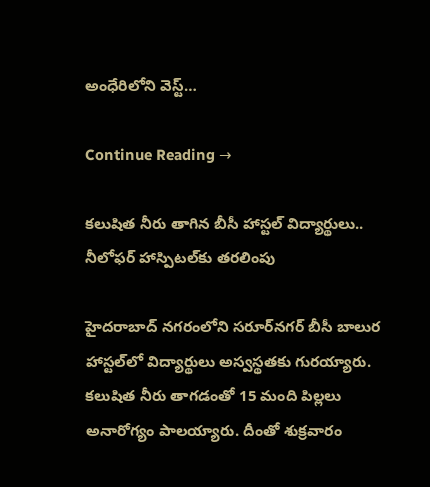అంధేరిలోని వెస్ట్…

Continue Reading →

కలుషిత నీరు తాగిన బీసీ హాస్టల్‌ విద్యార్థులు.. నీలోఫర్‌ హాస్పిటల్‌కు తరలింపు

హైదరాబాద్ నగరంలోని సరూర్‌నగర్ బీసీ బాలుర హాస్టల్‌లో విద్యార్థులు అస్వస్థతకు గురయ్యారు. కలుషిత నీరు తాగడంతో 15 మంది పిల్లలు అనారోగ్యం పాలయ్యారు. దీంతో శుక్రవారం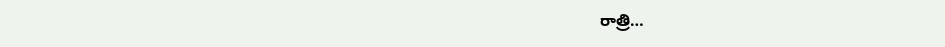రాత్రి…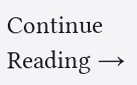Continue Reading →